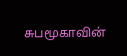சுபமூகாவின்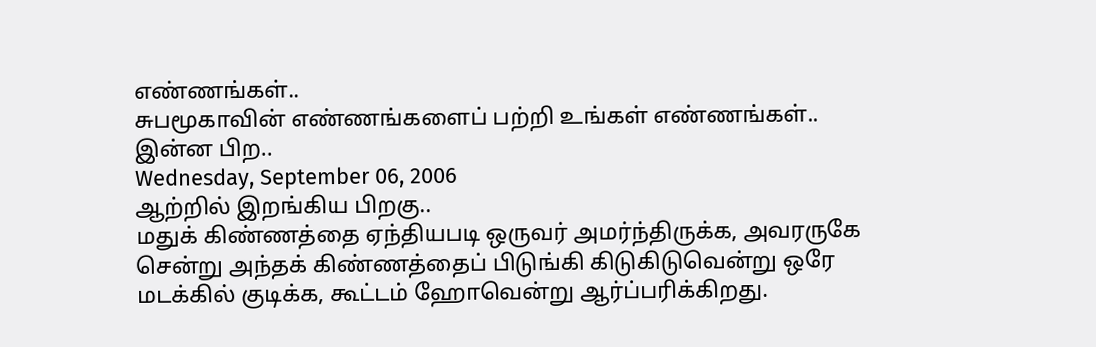எண்ணங்கள்..
சுபமூகாவின் எண்ணங்களைப் பற்றி உங்கள் எண்ணங்கள்..
இன்ன பிற..
Wednesday, September 06, 2006
ஆற்றில் இறங்கிய பிறகு..
மதுக் கிண்ணத்தை ஏந்தியபடி ஒருவர் அமர்ந்திருக்க, அவரருகே சென்று அந்தக் கிண்ணத்தைப் பிடுங்கி கிடுகிடுவென்று ஒரே மடக்கில் குடிக்க, கூட்டம் ஹோவென்று ஆர்ப்பரிக்கிறது.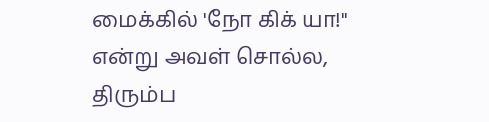மைக்கில் 'நோ கிக் யா!" என்று அவள் சொல்ல, திரும்ப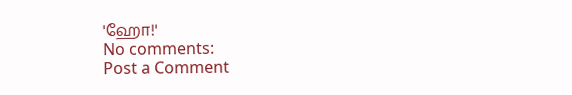'ஹோ!'
No comments:
Post a Comment